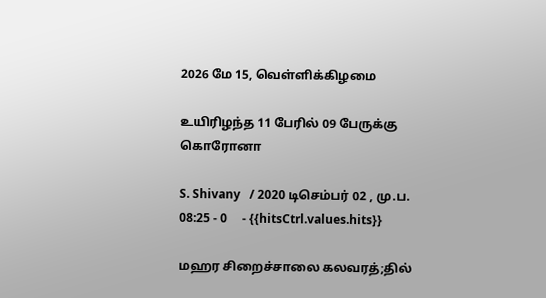2026 மே 15, வெள்ளிக்கிழமை

உயிரிழந்த 11 பேரில் 09 பேருக்கு கொரோனா

S. Shivany   / 2020 டிசெம்பர் 02 , மு.ப. 08:25 - 0     - {{hitsCtrl.values.hits}}

மஹர சிறைச்சாலை கலவரத்;தில்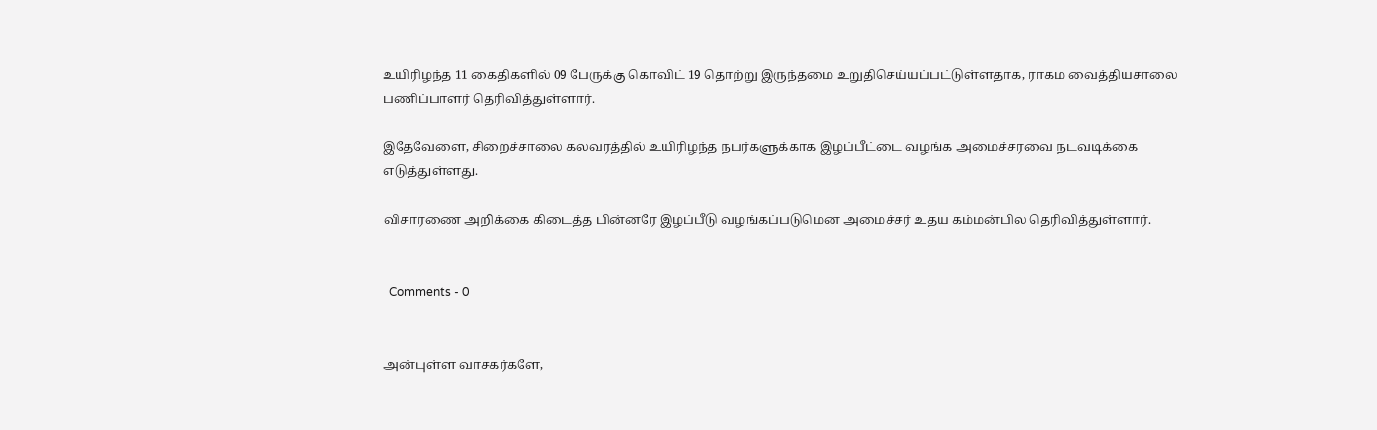உயிரிழந்த 11 கைதிகளில் 09 பேருக்கு கொவிட் 19 தொற்று இருந்தமை உறுதிசெய்யப்பட்டுள்ளதாக, ராகம வைத்தியசாலை பணிப்பாளர் தெரிவித்துள்ளார்.

இதேவேளை, சிறைச்சாலை கலவரத்தில் உயிரிழந்த நபர்களுக்காக இழப்பீட்டை வழங்க அமைச்சரவை நடவடிக்கை எடுத்துள்ளது.

விசாரணை அறிக்கை கிடைத்த பின்னரே இழப்பீடு வழங்கப்படுமென அமைச்சர் உதய கம்மன்பில தெரிவித்துள்ளார்.


  Comments - 0


அன்புள்ள வாசகர்களே,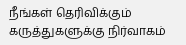நீங்கள் தெரிவிக்கும் கருத்துகளுக்கு நிர்வாகம்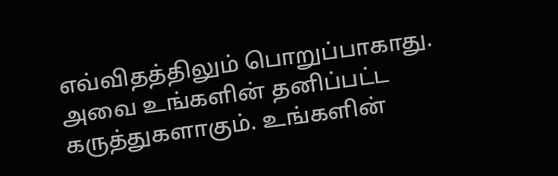எவ்விதத்திலும் பொறுப்பாகாது. அவை உங்களின் தனிப்பட்ட கருத்துகளாகும். உங்களின்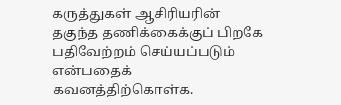கருத்துகள் ஆசிரியரின் தகுந்த தணிக்கைக்குப் பிறகே பதிவேற்றம் செய்யப்படும் என்பதைக் கவனத்திற்கொள்க.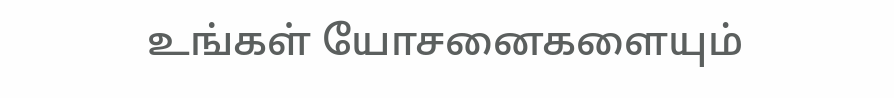உங்கள் யோசனைகளையும்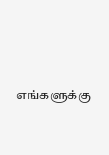எங்களுக்கு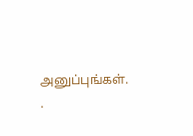அனுப்புங்கள். .